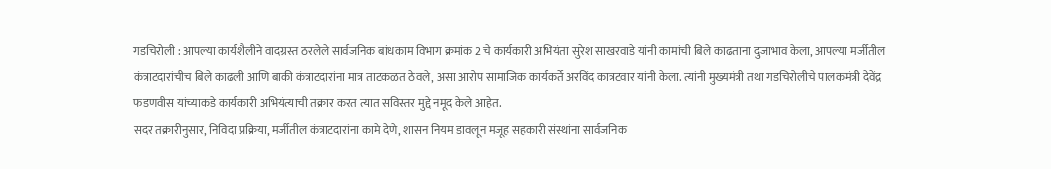गडचिरोली : आपल्या कार्यशैलीने वादग्रस्त ठरलेले सार्वजनिक बांधकाम विभाग क्रमांक 2 चे कार्यकारी अभियंता सुरेश साखरवाडे यांनी कामांची बिले काढताना दुजाभाव केला, आपल्या मर्जीतील कंत्राटदारांचीच बिले काढली आणि बाकी कंत्राटदारांना मात्र ताटकळत ठेवले, असा आरोप सामाजिक कार्यकर्ते अरविंद कात्रटवार यांनी केला. त्यांनी मुख्यमंत्री तथा गडचिरोलीचे पालकमंत्री देवेंद्र फडणवीस यांच्याकडे कार्यकारी अभियंत्याची तक्रार करत त्यात सविस्तर मुद्दे नमूद केले आहेत.
सदर तक्रारीनुसार, निविदा प्रक्रिया, मर्जीतील कंत्राटदारांना कामे देणे, शासन नियम डावलून मजूह सहकारी संस्थांना सार्वजनिक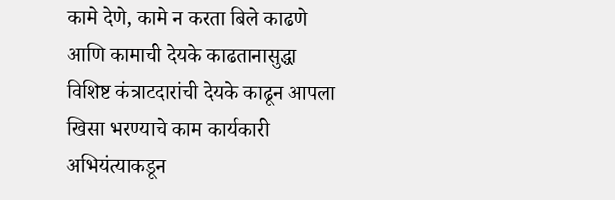कामे देणे, कामे न करता बिले काढणे आणि कामाची देयके काढतानासुद्धा विशिष्ट कंत्राटदारांची देयके काढून आपला खिसा भरण्याचे काम कार्यकारी अभियंत्याकडून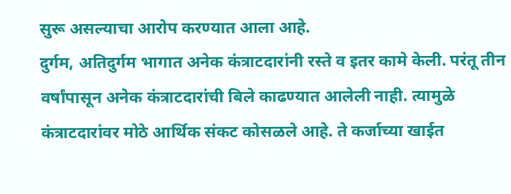सुरू असल्याचा आरोप करण्यात आला आहे.
दुर्गम, अतिदुर्गम भागात अनेक कंत्राटदारांनी रस्ते व इतर कामे केली. परंतू तीन वर्षांपासून अनेक कंत्राटदारांची बिले काढण्यात आलेली नाही. त्यामुळे कंत्राटदारांवर मोठे आर्थिक संकट कोसळले आहे. ते कर्जाच्या खाईत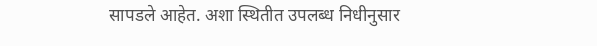सापडले आहेत. अशा स्थितीत उपलब्ध निधीनुसार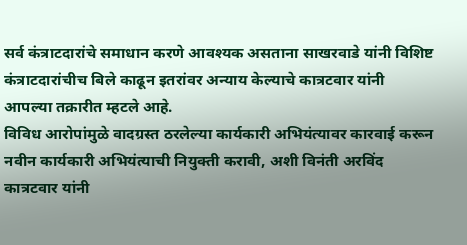सर्व कंत्राटदारांचे समाधान करणे आवश्यक असताना साखरवाडे यांनी विशिष्ट कंत्राटदारांचीच बिले काढून इतरांवर अन्याय केल्याचे कात्रटवार यांनी आपल्या तक्रारीत म्हटले आहे.
विविध आरोपांमुळे वादग्रस्त ठरलेल्या कार्यकारी अभियंत्यावर कारवाई करून नवीन कार्यकारी अभियंत्याची नियुक्ती करावी, अशी विनंती अरविंद कात्रटवार यांनी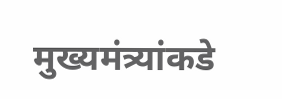मुख्यमंत्र्यांकडे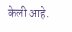केली आहे.